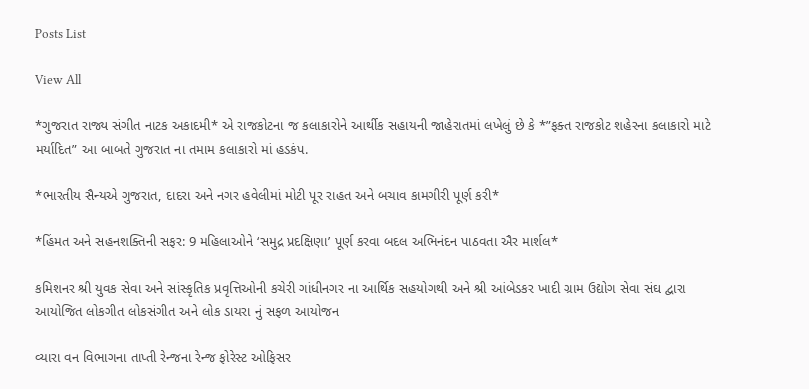Posts List

View All

*ગુજરાત રાજ્ય સંગીત નાટક અકાદમી* એ રાજકોટના જ કલાકારોને આર્થીક સહાયની જાહેરાતમાં લખેલું છે કે *”ફક્ત રાજકોટ શહેરના કલાકારો માટે મર્યાદિત” આ બાબતે ગુજરાત ના તમામ કલાકારો માં હડકંપ.

*ભારતીય સૈન્યએ ગુજરાત, દાદરા અને નગર હવેલીમાં મોટી પૂર રાહત અને બચાવ કામગીરી પૂર્ણ કરી*

*હિંમત અને સહનશક્તિની સફર: 9 મહિલાઓને ‘સમુદ્ર પ્રદક્ષિણા’ પૂર્ણ કરવા બદલ અભિનંદન પાઠવતા ઐર માર્શલ*

કમિશનર શ્રી યુવક સેવા અને સાંસ્કૃતિક પ્રવૃત્તિઓની કચેરી ગાંધીનગર ના આર્થિક સહયોગથી અને શ્રી આંબેડકર ખાદી ગ્રામ ઉદ્યોગ સેવા સંઘ દ્વારા આયોજિત લોકગીત લોકસંગીત અને લોક ડાયરા નું સફળ આયોજન

વ્યારા વન વિભાગના તાપ્તી રેન્જના રેન્જ ફોરેસ્ટ ઓફિસર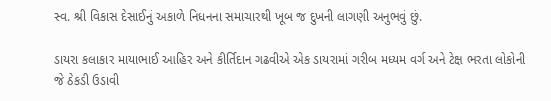સ્વ. શ્રી વિકાસ દેસાઈનું અકાળે નિધનના સમાચારથી ખૂબ જ દુખની લાગણી અનુભવું છું.

ડાયરા કલાકાર માયાભાઈ આહિર અને કીર્તિદાન ગઢવીએ એક ડાયરામાં ગરીબ મધ્યમ વર્ગ અને ટેક્ષ ભરતા લોકોની જે ઠેકડી ઉડાવી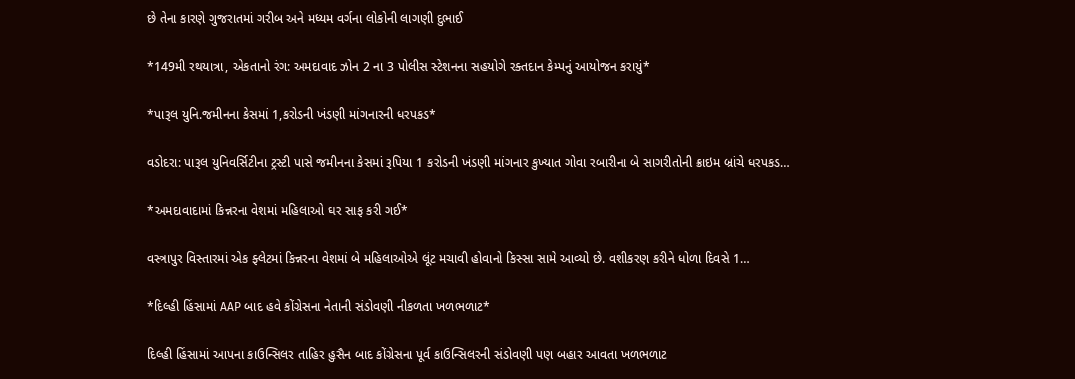છે તેના કારણે ગુજરાતમાં ગરીબ અને મધ્યમ વર્ગના લોકોની લાગણી દુભાઈ

*149મી રથયાત્રા, એકતાનો રંગ: અમદાવાદ ઝોન 2 ના 3 પોલીસ સ્ટેશનના સહયોગે રક્તદાન કેમ્પનું આયોજન કરાયું*

*પારૂલ યુનિ.જમીનના કેસમાં 1,કરોડની ખંડણી માંગનારની ધરપકડ*

વડોદરા: પારૂલ યુનિવર્સિટીના ટ્રસ્ટી પાસે જમીનના કેસમાં રૂપિયા 1 કરોડની ખંડણી માંગનાર કુખ્યાત ગોવા રબારીના બે સાગરીતોની ક્રાઇમ બ્રાંચે ધરપકડ…

*અમદાવાદામાં કિન્નરના વેશમાં મહિલાઓ ઘર સાફ કરી ગઈ*

વસ્ત્રાપુર વિસ્તારમાં એક ફ્લેટમાં કિન્નરના વેશમાં બે મહિલાઓએ લૂંટ મચાવી હોવાનો કિસ્સા સામે આવ્યો છે. વશીકરણ કરીને ધોળા દિવસે 1…

*દિલ્હી હિંસામાં AAP બાદ હવે કોંગ્રેસના નેતાની સંડોવણી નીકળતા ખળભળાટ*

દિલ્હી હિંસામાં આપના કાઉન્સિલર તાહિર હુસૈન બાદ કોંગ્રેસના પૂર્વ કાઉન્સિલરની સંડોવણી પણ બહાર આવતા ખળભળાટ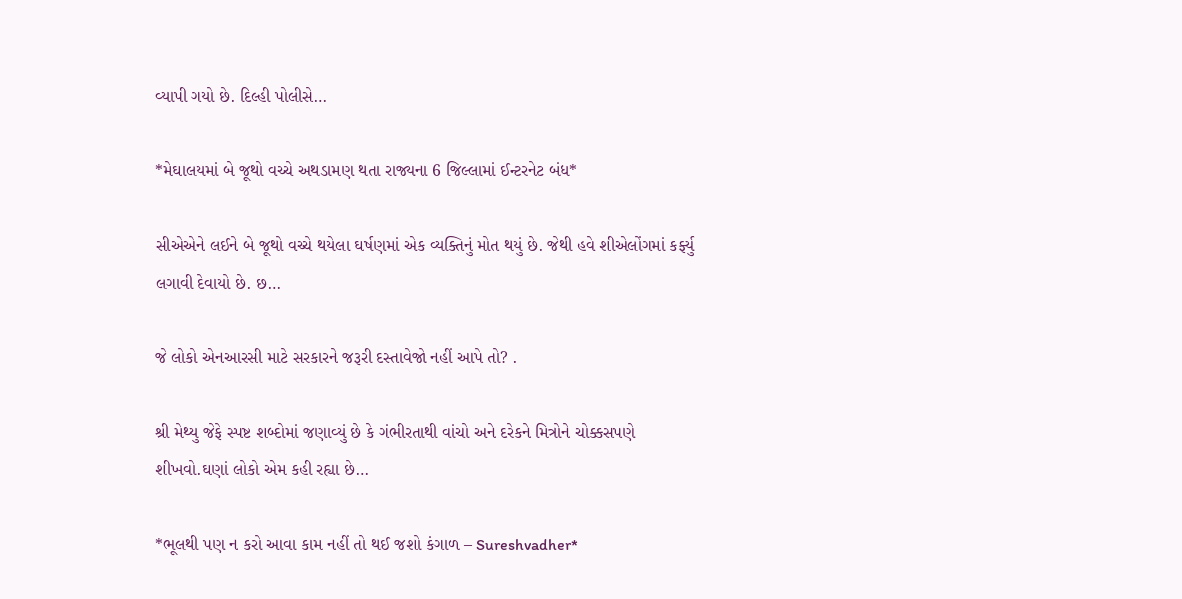વ્યાપી ગયો છે. દિલ્હી પોલીસે…

*મેઘાલયમાં બે જૂથો વચ્ચે અથડામણ થતા રાજ્યના 6 જિલ્લામાં ઈન્ટરનેટ બંધ*

સીએએને લઈને બે જૂથો વચ્ચે થયેલા ઘર્ષણમાં એક વ્યક્તિનું મોત થયું છે. જેથી હવે શીએલોંગમાં કર્ફ્યુ લગાવી દેવાયો છે. છ…

જે લોકો એનઆરસી માટે સરકારને જરૂરી દસ્તાવેજો નહીં આપે તો? .

શ્રી મેથ્યુ જેફે સ્પષ્ટ શબ્દોમાં જણાવ્યું છે કે ગંભીરતાથી વાંચો અને દરેકને મિત્રોને ચોક્કસપણે શીખવો.ઘણાં લોકો એમ કહી રહ્યા છે…

*ભૂલથી પણ ન કરો આવા કામ નહીં તો થઈ જશો કંગાળ – Sureshvadher*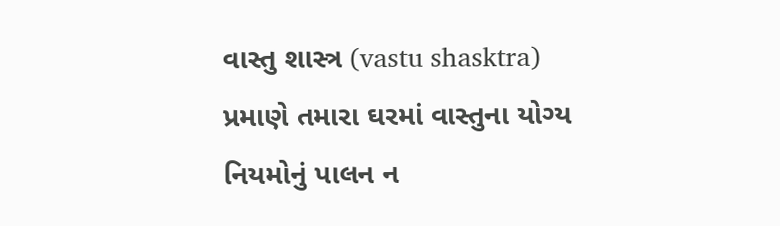વાસ્તુ શાસ્ત્ર (vastu shasktra) પ્રમાણે તમારા ઘરમાં વાસ્તુના યોગ્ય નિયમોનું પાલન ન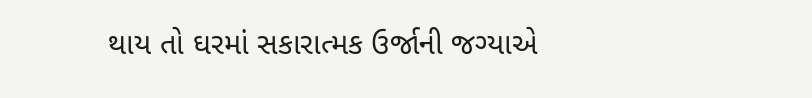થાય તો ઘરમાં સકારાત્મક ઉર્જાની જગ્યાએ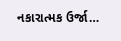નકારાત્મક ઉર્જા…